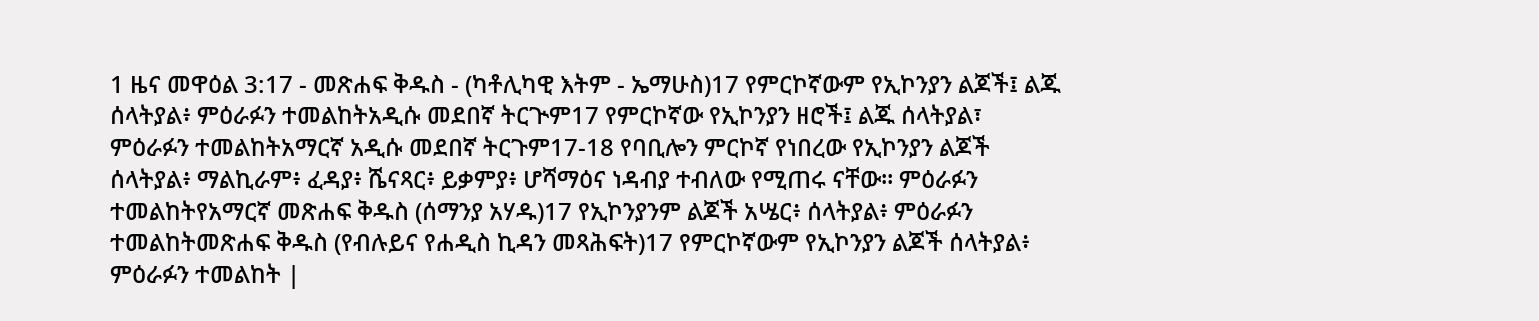1 ዜና መዋዕል 3:17 - መጽሐፍ ቅዱስ - (ካቶሊካዊ እትም - ኤማሁስ)17 የምርኮኛውም የኢኮንያን ልጆች፤ ልጁ ሰላትያል፥ ምዕራፉን ተመልከትአዲሱ መደበኛ ትርጒም17 የምርኮኛው የኢኮንያን ዘሮች፤ ልጁ ሰላትያል፣ ምዕራፉን ተመልከትአማርኛ አዲሱ መደበኛ ትርጉም17-18 የባቢሎን ምርኮኛ የነበረው የኢኮንያን ልጆች ሰላትያል፥ ማልኪራም፥ ፈዳያ፥ ሼናጻር፥ ይቃምያ፥ ሆሻማዕና ነዳብያ ተብለው የሚጠሩ ናቸው። ምዕራፉን ተመልከትየአማርኛ መጽሐፍ ቅዱስ (ሰማንያ አሃዱ)17 የኢኮንያንም ልጆች አሤር፥ ሰላትያል፥ ምዕራፉን ተመልከትመጽሐፍ ቅዱስ (የብሉይና የሐዲስ ኪዳን መጻሕፍት)17 የምርኮኛውም የኢኮንያን ልጆች ሰላትያል፥ ምዕራፉን ተመልከት |